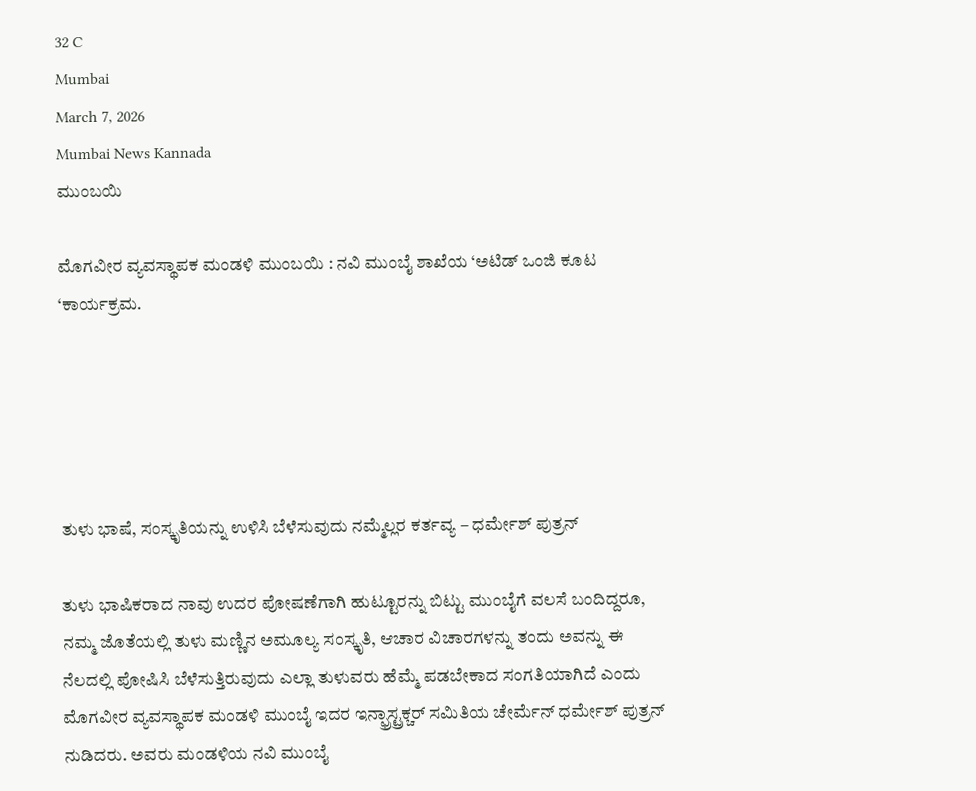32 C
Mumbai
March 7, 2026
Mumbai News Kannada
ಮುಂಬಯಿ

ಮೊಗವೀರ ವ್ಯವಸ್ಥಾಪಕ ಮಂಡಳಿ ಮುಂಬಯಿ : ನವಿ ಮುಂಬೈ ಶಾಖೆಯ ‘ಅಟಿಡ್ ಒಂಜಿ ಕೂಟ ‘ಕಾರ್ಯಕ್ರಮ.





ತುಳು ಭಾಷೆ, ಸಂಸ್ಕೃತಿಯನ್ನು ಉಳಿಸಿ ಬೆಳೆಸುವುದು ನಮ್ಮೆಲ್ಲರ ಕರ್ತವ್ಯ – ಧರ್ಮೇಶ್ ಪುತ್ರನ್

ತುಳು ಭಾಷಿಕರಾದ ನಾವು ಉದರ ಪೋಷಣೆಗಾಗಿ ಹುಟ್ಟೂರನ್ನು ಬಿಟ್ಟು ಮುಂಬೈಗೆ ವಲಸೆ ಬಂದಿದ್ದರೂ, ನಮ್ಮ ಜೊತೆಯಲ್ಲಿ ತುಳು ಮಣ್ಣಿನ ಅಮೂಲ್ಯ ಸಂಸ್ಕೃತಿ, ಆಚಾರ ವಿಚಾರಗಳನ್ನು ತಂದು ಅವನ್ನು ಈ ನೆಲದಲ್ಲಿ ಪೋಷಿಸಿ ಬೆಳೆಸುತ್ತಿರುವುದು ಎಲ್ಲಾ ತುಳುವರು ಹೆಮ್ಮೆ ಪಡಬೇಕಾದ ಸಂಗತಿಯಾಗಿದೆ ಎಂದು ಮೊಗವೀರ ವ್ಯವಸ್ಥಾಪಕ ಮಂಡಳಿ ಮುಂಬೈ ಇದರ ಇನ್ಫ್ರಾಸ್ಟ್ರಕ್ಚರ್ ಸಮಿತಿಯ ಚೇರ್ಮೆನ್ ಧರ್ಮೇಶ್ ಪುತ್ರನ್ ನುಡಿದರು. ಅವರು ಮಂಡಳಿಯ ನವಿ ಮುಂಬೈ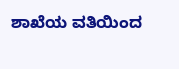ಶಾಖೆಯ ವತಿಯಿಂದ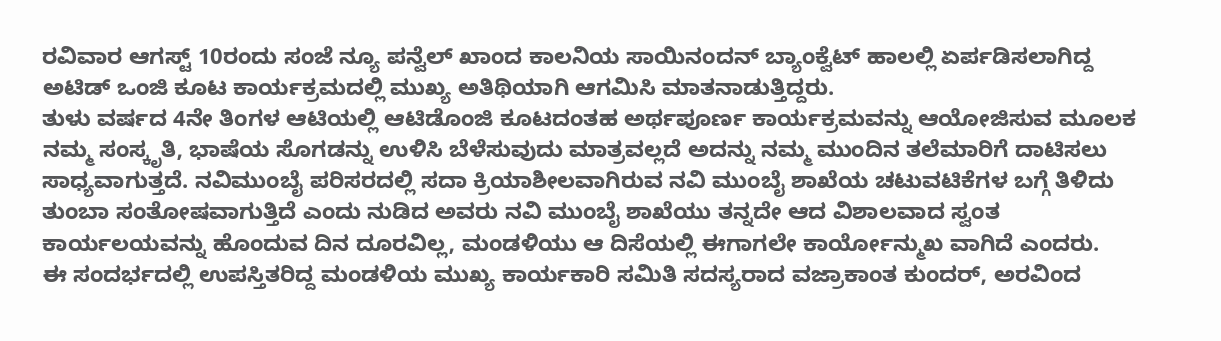ರವಿವಾರ ಆಗಸ್ಟ್ 10ರಂದು ಸಂಜೆ ನ್ಯೂ ಪನ್ವೆಲ್ ಖಾಂದ ಕಾಲನಿಯ ಸಾಯಿನಂದನ್ ಬ್ಯಾಂಕ್ವೆಟ್ ಹಾಲಲ್ಲಿ ಏರ್ಪಡಿಸಲಾಗಿದ್ದ ಅಟಿಡ್ ಒಂಜಿ ಕೂಟ ಕಾರ್ಯಕ್ರಮದಲ್ಲಿ ಮುಖ್ಯ ಅತಿಥಿಯಾಗಿ ಆಗಮಿಸಿ ಮಾತನಾಡುತ್ತಿದ್ದರು.
ತುಳು ವರ್ಷದ 4ನೇ ತಿಂಗಳ ಆಟಿಯಲ್ಲಿ ಆಟಿಡೊಂಜಿ ಕೂಟದಂತಹ ಅರ್ಥಪೂರ್ಣ ಕಾರ್ಯಕ್ರಮವನ್ನು ಆಯೋಜಿಸುವ ಮೂಲಕ ನಮ್ಮ ಸಂಸ್ಕೃತಿ, ಭಾಷೆಯ ಸೊಗಡನ್ನು ಉಳಿಸಿ ಬೆಳೆಸುವುದು ಮಾತ್ರವಲ್ಲದೆ ಅದನ್ನು ನಮ್ಮ ಮುಂದಿನ ತಲೆಮಾರಿಗೆ ದಾಟಿಸಲು ಸಾಧ್ಯವಾಗುತ್ತದೆ. ನವಿಮುಂಬೈ ಪರಿಸರದಲ್ಲಿ ಸದಾ ಕ್ರಿಯಾಶೀಲವಾಗಿರುವ ನವಿ ಮುಂಬೈ ಶಾಖೆಯ ಚಟುವಟಿಕೆಗಳ ಬಗ್ಗೆ ತಿಳಿದು ತುಂಬಾ ಸಂತೋಷವಾಗುತ್ತಿದೆ ಎಂದು ನುಡಿದ ಅವರು ನವಿ ಮುಂಬೈ ಶಾಖೆಯು ತನ್ನದೇ ಆದ ವಿಶಾಲವಾದ ಸ್ವಂತ ಕಾರ್ಯಲಯವನ್ನು ಹೊಂದುವ ದಿನ ದೂರವಿಲ್ಲ, ಮಂಡಳಿಯು ಆ ದಿಸೆಯಲ್ಲಿ ಈಗಾಗಲೇ ಕಾರ್ಯೋನ್ಮುಖ ವಾಗಿದೆ ಎಂದರು.
ಈ ಸಂದರ್ಭದಲ್ಲಿ ಉಪಸ್ತಿತರಿದ್ದ ಮಂಡಳಿಯ ಮುಖ್ಯ ಕಾರ್ಯಕಾರಿ ಸಮಿತಿ ಸದಸ್ಯರಾದ ವಜ್ರಾಕಾಂತ ಕುಂದರ್, ಅರವಿಂದ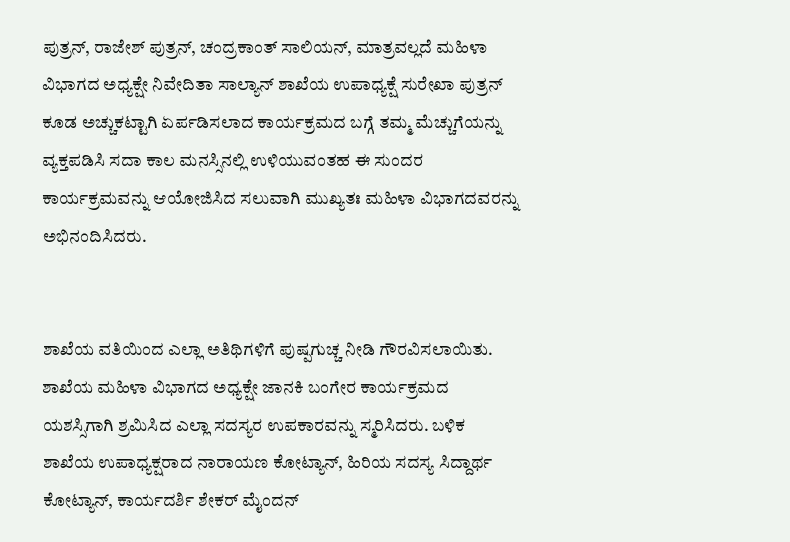ಪುತ್ರನ್, ರಾಜೇಶ್ ಪುತ್ರನ್, ಚಂದ್ರಕಾಂತ್ ಸಾಲಿಯನ್, ಮಾತ್ರವಲ್ಲದೆ ಮಹಿಳಾ ವಿಭಾಗದ ಅಧ್ಯಕ್ಷೇ ನಿವೇದಿತಾ ಸಾಲ್ಯಾನ್ ಶಾಖೆಯ ಉಪಾಧ್ಯಕ್ಷೆ ಸುರೇಖಾ ಪುತ್ರನ್ ಕೂಡ ಅಚ್ಚುಕಟ್ಟಾಗಿ ಏರ್ಪಡಿಸಲಾದ ಕಾರ್ಯಕ್ರಮದ ಬಗ್ಗೆ ತಮ್ಮ ಮೆಚ್ಚುಗೆಯನ್ನು ವ್ಯಕ್ತಪಡಿಸಿ ಸದಾ ಕಾಲ ಮನಸ್ಸಿನಲ್ಲಿ ಉಳಿಯುವಂತಹ ಈ ಸುಂದರ ಕಾರ್ಯಕ್ರಮವನ್ನು ಆಯೋಜಿಸಿದ ಸಲುವಾಗಿ ಮುಖ್ಯತಃ ಮಹಿಳಾ ವಿಭಾಗದವರನ್ನು ಅಭಿನಂದಿಸಿದರು.


ಶಾಖೆಯ ವತಿಯಿಂದ ಎಲ್ಲಾ ಅತಿಥಿಗಳಿಗೆ ಪುಷ್ಪಗುಚ್ಚ ನೀಡಿ ಗೌರವಿಸಲಾಯಿತು. ಶಾಖೆಯ ಮಹಿಳಾ ವಿಭಾಗದ ಅಧ್ಯಕ್ಷೇ ಜಾನಕಿ ಬಂಗೇರ ಕಾರ್ಯಕ್ರಮದ ಯಶಸ್ಸಿಗಾಗಿ ಶ್ರಮಿಸಿದ ಎಲ್ಲಾ ಸದಸ್ಯರ ಉಪಕಾರವನ್ನು ಸ್ಮರಿಸಿದರು. ಬಳಿಕ ಶಾಖೆಯ ಉಪಾಧ್ಯಕ್ಷರಾದ ನಾರಾಯಣ ಕೋಟ್ಯಾನ್, ಹಿರಿಯ ಸದಸ್ಯ ಸಿದ್ದಾರ್ಥ ಕೋಟ್ಯಾನ್, ಕಾರ್ಯದರ್ಶಿ ಶೇಕರ್ ಮೈಂದನ್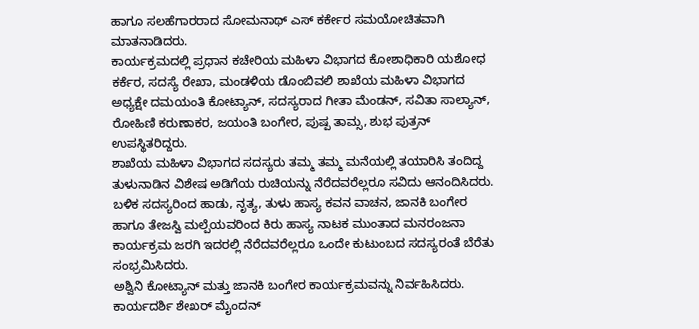ಹಾಗೂ ಸಲಹೆಗಾರರಾದ ಸೋಮನಾಥ್ ಎಸ್ ಕರ್ಕೇರ ಸಮಯೋಚಿತವಾಗಿ ಮಾತನಾಡಿದರು.
ಕಾರ್ಯಕ್ರಮದಲ್ಲಿ ಪ್ರಧಾನ ಕಚೇರಿಯ ಮಹಿಳಾ ವಿಭಾಗದ ಕೋಶಾಧಿಕಾರಿ ಯಶೋಧ ಕರ್ಕೆರ, ಸದಸ್ಯೆ ರೇಖಾ, ಮಂಡಳಿಯ ಡೊಂಬಿವಲಿ ಶಾಖೆಯ ಮಹಿಳಾ ವಿಭಾಗದ ಅಧ್ಯಕ್ಷೇ ದಮಯಂತಿ ಕೋಟ್ಯಾನ್, ಸದಸ್ಯರಾದ ಗೀತಾ ಮೆಂಡನ್, ಸವಿತಾ ಸಾಲ್ಯಾನ್, ರೋಹಿಣಿ ಕರುಣಾಕರ, ಜಯಂತಿ ಬಂಗೇರ, ಪುಷ್ಪ ತಾಮ್ಸ, ಶುಭ ಪುತ್ರನ್ ಉಪಸ್ಥಿತರಿದ್ದರು.
ಶಾಖೆಯ ಮಹಿಳಾ ವಿಭಾಗದ ಸದಸ್ಯರು ತಮ್ಮ ತಮ್ಮ ಮನೆಯಲ್ಲಿ ತಯಾರಿಸಿ ತಂದಿದ್ದ ತುಳುನಾಡಿನ ವಿಶೇಷ ಅಡಿಗೆಯ ರುಚಿಯನ್ನು ನೆರೆದವರೆಲ್ಲರೂ ಸವಿದು ಆನಂದಿಸಿದರು.
ಬಳಿಕ ಸದಸ್ಯರಿಂದ ಹಾಡು, ನೃತ್ಯ, ತುಳು ಹಾಸ್ಯ ಕವನ ವಾಚನ, ಜಾನಕಿ ಬಂಗೇರ ಹಾಗೂ ತೇಜಸ್ವಿ ಮಲ್ಪೆಯವರಿಂದ ಕಿರು ಹಾಸ್ಯ ನಾಟಕ ಮುಂತಾದ ಮನರಂಜನಾ ಕಾರ್ಯಕ್ರಮ ಜರಗಿ ಇದರಲ್ಲಿ ನೆರೆದವರೆಲ್ಲರೂ ಒಂದೇ ಕುಟುಂಬದ ಸದಸ್ಯರಂತೆ ಬೆರೆತು ಸಂಭ್ರಮಿಸಿದರು.
ಅಶ್ವಿನಿ ಕೋಟ್ಯಾನ್ ಮತ್ತು ಜಾನಕಿ ಬಂಗೇರ ಕಾರ್ಯಕ್ರಮವನ್ನು ನಿರ್ವಹಿಸಿದರು. ಕಾರ್ಯದರ್ಶಿ ಶೇಖರ್ ಮೈಂದನ್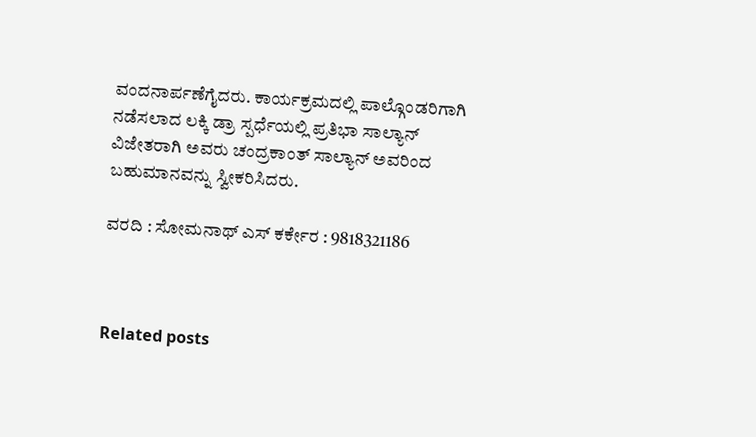ವಂದನಾರ್ಪಣೆಗೈದರು. ಕಾರ್ಯಕ್ರಮದಲ್ಲಿ ಪಾಲ್ಗೊಂಡರಿಗಾಗಿ ನಡೆಸಲಾದ ಲಕ್ಕಿ ಡ್ರಾ ಸ್ಪರ್ಧೆಯಲ್ಲಿ ಪ್ರತಿಭಾ ಸಾಲ್ಯಾನ್ ವಿಜೇತರಾಗಿ ಅವರು ಚಂದ್ರಕಾಂತ್ ಸಾಲ್ಯಾನ್ ಅವರಿಂದ ಬಹುಮಾನವನ್ನು ಸ್ವೀಕರಿಸಿದರು.

ವರದಿ : ಸೋಮನಾಥ್ ಎಸ್ ಕರ್ಕೇರ : 9818321186



Related posts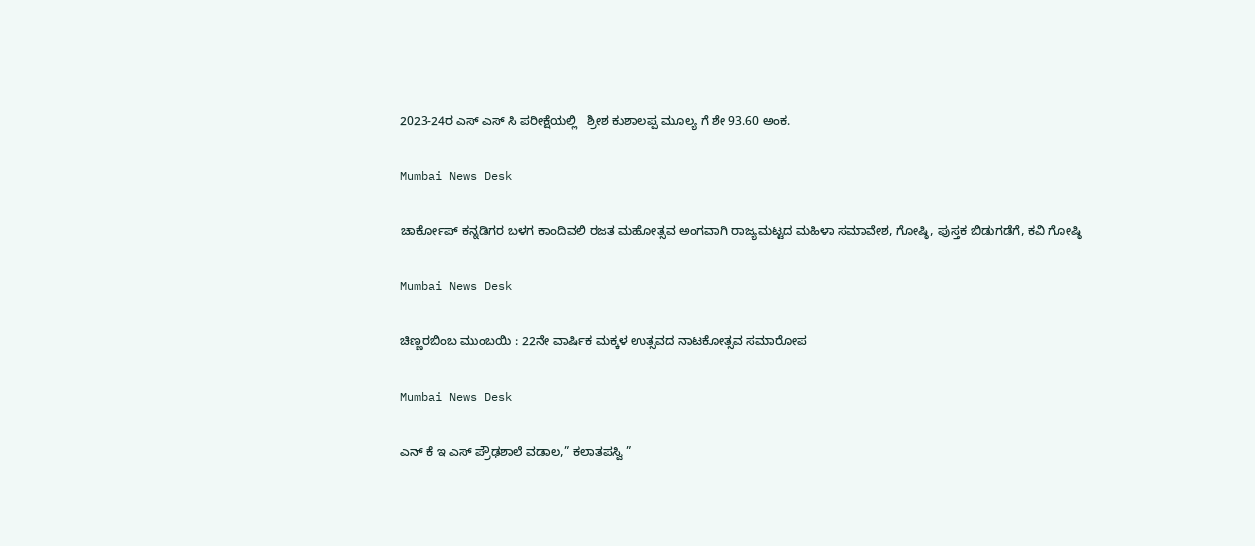2023-24ರ ಎಸ್ ಎಸ್ ಸಿ ಪರೀಕ್ಷೆಯಲ್ಲಿ   ಶ್ರೀಶ ಕುಶಾಲಪ್ಪ ಮೂಲ್ಯ ಗೆ ಶೇ 93.60 ಅಂಕ.

Mumbai News Desk

ಚಾರ್ಕೋಪ್ ಕನ್ನಡಿಗರ ಬಳಗ ಕಾಂದಿವಲಿ ರಜತ ಮಹೋತ್ಸವ ಅಂಗವಾಗಿ ರಾಜ್ಯಮಟ್ಟದ ಮಹಿಳಾ ಸಮಾವೇಶ, ಗೋಷ್ಠಿ, ಪುಸ್ತಕ ಬಿಡುಗಡೆಗೆ, ಕವಿ ಗೋಷ್ಠಿ

Mumbai News Desk

ಚಿಣ್ಣರಬಿಂಬ ಮುಂಬಯಿ : 22ನೇ ವಾರ್ಷಿಕ ಮಕ್ಕಳ ಉತ್ಸವದ ನಾಟಕೋತ್ಸವ ಸಮಾರೋಪ

Mumbai News Desk

ಎನ್ ಕೆ ಇ ಎಸ್ ಪ್ರೌಢಶಾಲೆ ವಡಾಲ,” ಕಲಾತಪಸ್ವಿ ”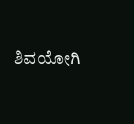ಶಿವಯೋಗಿ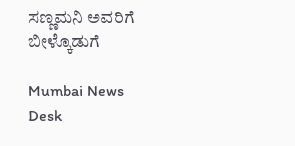ಸಣ್ಣಮನಿ ಅವರಿಗೆ ಬೀಳ್ಕೊಡುಗೆ

Mumbai News Desk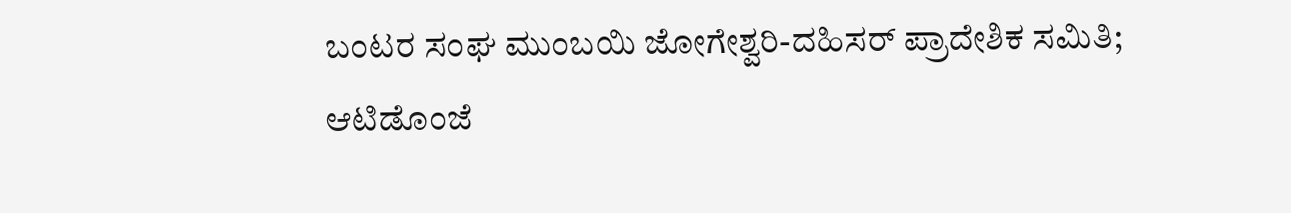ಬಂಟರ ಸಂಘ ಮುಂಬಯಿ ಜೋಗೇಶ್ವರಿ-ದಹಿಸರ್ ಪ್ರಾದೇಶಿಕ ಸಮಿತಿ; ಆಟಿಡೊಂಜೆ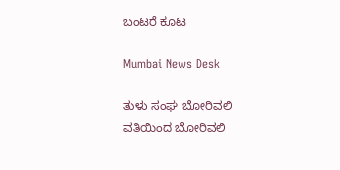ಬಂಟರೆ ಕೂಟ

Mumbai News Desk

ತುಳು ಸಂಘ ಬೋರಿವಲಿ ವತಿಯಿಂದ ಬೋರಿವಲಿ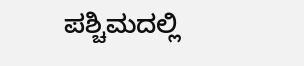ಪಶ್ಚಿಮದಲ್ಲಿ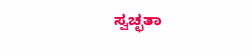ಸ್ವಚ್ಛತಾ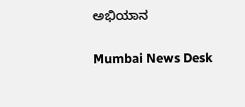ಅಭಿಯಾನ

Mumbai News Desk